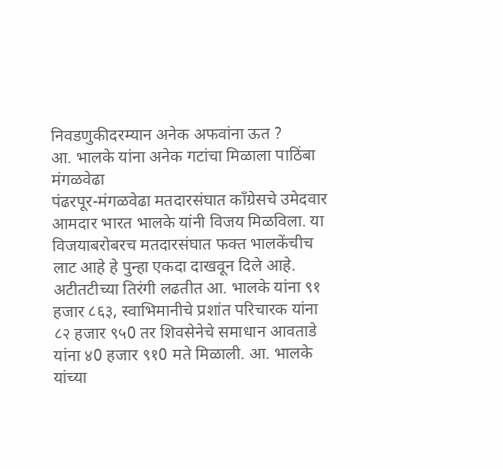निवडणुकीदरम्यान अनेक अफवांना ऊत ?
आ. भालके यांना अनेक गटांचा मिळाला पाठिंबा
मंगळवेढा
पंढरपूर-मंगळवेढा मतदारसंघात कॉंग्रेसचे उमेदवार आमदार भारत भालके यांनी विजय मिळविला. या विजयाबरोबरच मतदारसंघात फक्त भालकेंचीच लाट आहे हे पुन्हा एकदा दाखवून दिले आहे. अटीतटीच्या तिरंगी लढतीत आ. भालके यांना ९१ हजार ८६३, स्वाभिमानीचे प्रशांत परिचारक यांना ८२ हजार ९५0 तर शिवसेनेचे समाधान आवताडे यांना ४0 हजार ९१0 मते मिळाली. आ. भालके यांच्या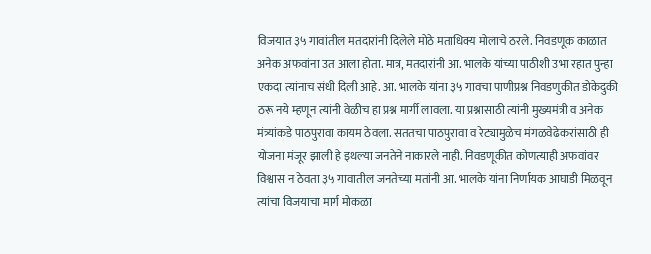विजयात ३५ गावांतील मतदारांनी दिलेले मोठे मताधिक्य मोलाचे ठरले. निवडणूक काळात अनेक अफवांना उत आला होता. मात्र, मतदारांनी आ. भालके यांच्या पाठीशी उभा रहात पुन्हा एकदा त्यांनाच संधी दिली आहे. आ. भालके यांना ३५ गावचा पाणीप्रश्न निवडणुकीत डोकेदुकी ठरू नये म्हणून त्यांनी वेळीच हा प्रश्न मार्गी लावला. या प्रश्नासाठी त्यांनी मुख्यमंत्री व अनेक मंत्र्यांकडे पाठपुरावा कायम ठेवला. सततचा पाठपुरावा व रेट्यामुळेच मंगळवेढेकरांसाठी ही योजना मंजूर झाली हे इथल्या जनतेने नाकारले नाही. निवडणूकीत कोणत्याही अफवांवर विश्वास न ठेवता ३५ गावातील जनतेच्या मतांनी आ. भालके यांना निर्णायक आघाडी मिळवून त्यांचा विजयाचा मार्ग मोकळा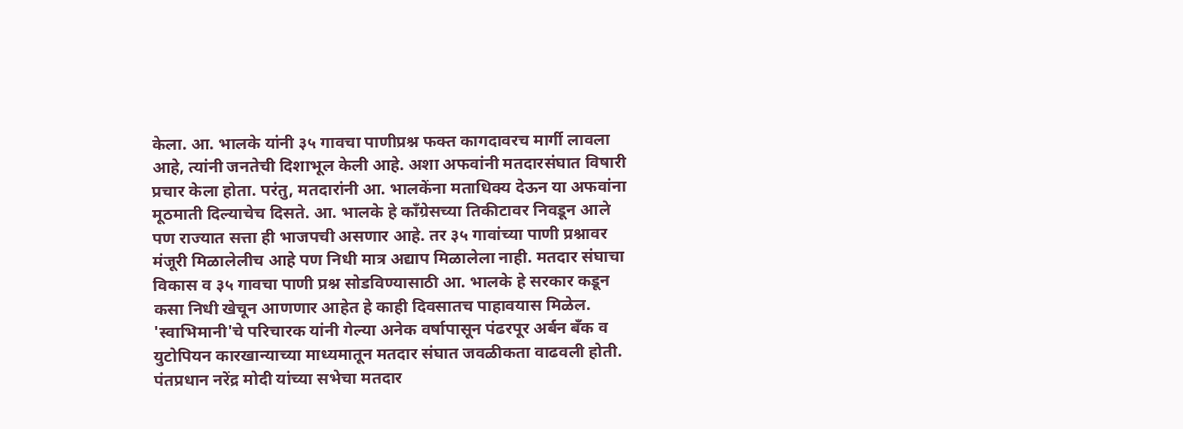केला. आ. भालके यांनी ३५ गावचा पाणीप्रश्न फक्त कागदावरच मार्गी लावला आहे, त्यांनी जनतेची दिशाभूल केली आहे. अशा अफवांनी मतदारसंघात विषारी प्रचार केला होता. परंतु, मतदारांनी आ. भालकेंना मताधिक्य देऊन या अफवांना मूठमाती दिल्याचेच दिसते. आ. भालके हे काँग्रेसच्या तिकीटावर निवडून आले पण राज्यात सत्ता ही भाजपची असणार आहे. तर ३५ गावांच्या पाणी प्रश्नावर मंजूरी मिळालेलीच आहे पण निधी मात्र अद्याप मिळालेला नाही. मतदार संघाचा विकास व ३५ गावचा पाणी प्रश्न सोडविण्यासाठी आ. भालके हे सरकार कडून कसा निधी खेचून आणणार आहेत हे काही दिवसातच पाहावयास मिळेल. 'स्वाभिमानी'चे परिचारक यांनी गेल्या अनेक वर्षापासून पंढरपूर अर्बन बँक व युटोपियन कारखान्याच्या माध्यमातून मतदार संघात जवळीकता वाढवली होती. पंतप्रधान नरेंद्र मोदी यांच्या सभेचा मतदार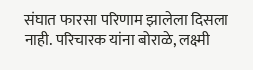संघात फारसा परिणाम झालेला दिसला नाही. परिचारक यांना बोराळे, लक्ष्मी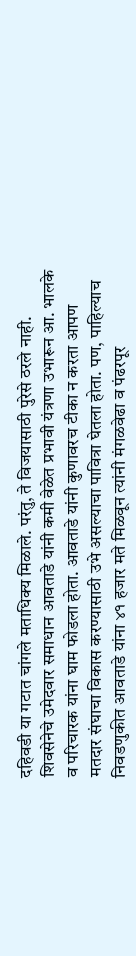दहिवडी या गटात चांगले मताधिक्य मिळाले. परंतु, ते विजयासाठी पुरेसे ठरले नाही. शिवसेनेचे उमेदवार समाधान आवताडे यांनी कमी वेळेत प्रभावी यंत्रणा उभारून आ. भालके व परिचारक यांना घाम फोडला होता. आवताडे यांनी कुणावरच टीका न करता आपण मतदार संघाचा विकास करण्यासाठी उभे असल्याचा पावित्रा घेतला होता. पण, पाहिल्याच निवडणुकीत आवताडे यांना ४१ हजार मते मिळवून त्यांनी मंगळवेढा व पंढरपूर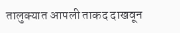तालुक्यात आपली ताकद दाखवून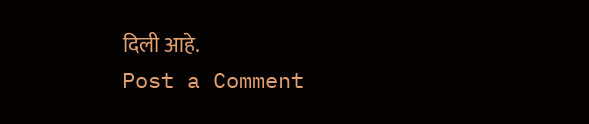दिली आहे.
Post a Comment